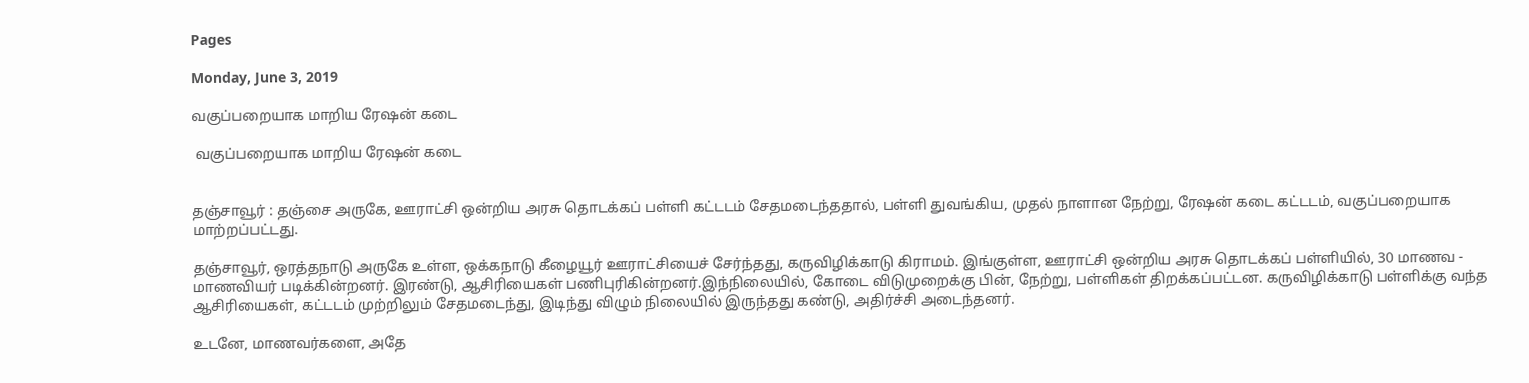Pages

Monday, June 3, 2019

வகுப்பறையாக மாறிய ரேஷன் கடை

 வகுப்பறையாக மாறிய ரேஷன் கடை


தஞ்சாவூர் : தஞ்சை அருகே, ஊராட்சி ஒன்றிய அரசு தொடக்கப் பள்ளி கட்டடம் சேதமடைந்ததால், பள்ளி துவங்கிய, முதல் நாளான நேற்று, ரேஷன் கடை கட்டடம், வகுப்பறையாக மாற்றப்பட்டது.

தஞ்சாவூர், ஒரத்தநாடு அருகே உள்ள, ஒக்கநாடு கீழையூர் ஊராட்சியைச் சேர்ந்தது, கருவிழிக்காடு கிராமம். இங்குள்ள, ஊராட்சி ஒன்றிய அரசு தொடக்கப் பள்ளியில், 30 மாணவ - மாணவியர் படிக்கின்றனர். இரண்டு, ஆசிரியைகள் பணிபுரிகின்றனர்.இந்நிலையில், கோடை விடுமுறைக்கு பின், நேற்று, பள்ளிகள் திறக்கப்பட்டன. கருவிழிக்காடு பள்ளிக்கு வந்த ஆசிரியைகள், கட்டடம் முற்றிலும் சேதமடைந்து, இடிந்து விழும் நிலையில் இருந்தது கண்டு, அதிர்ச்சி அடைந்தனர்.

உடனே, மாணவர்களை, அதே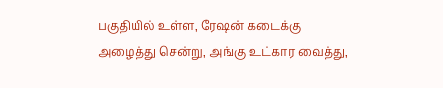பகுதியில் உள்ள, ரேஷன் கடைக்கு அழைத்து சென்று, அங்கு உட்கார வைத்து,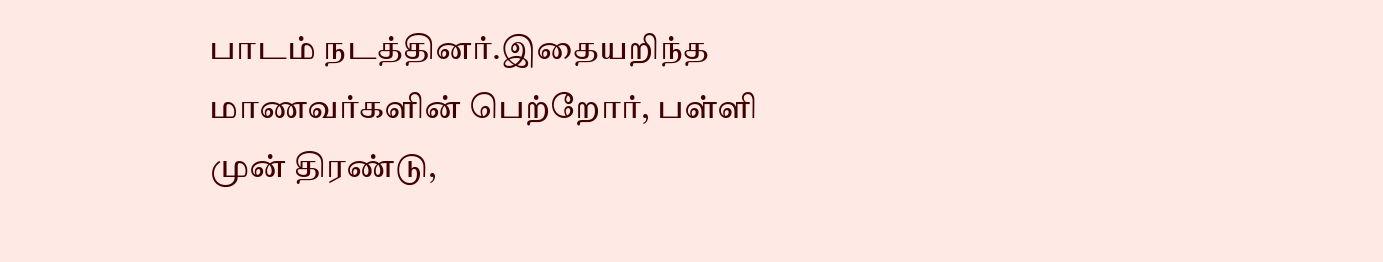பாடம் நடத்தினர்.இதையறிந்த மாணவர்களின் பெற்றோர், பள்ளி முன் திரண்டு,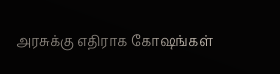அரசுக்கு எதிராக கோஷங்கள்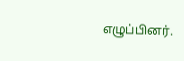எழுப்பினர்.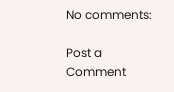No comments:

Post a Comment